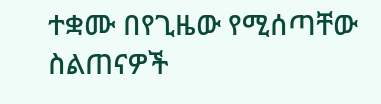ተቋሙ በየጊዜው የሚሰጣቸው ስልጠናዎች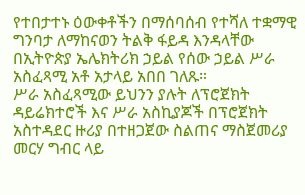የተበታተኑ ዕውቀቶችን በማሰባሰብ የተሻለ ተቋማዊ ግንባታ ለማከናወን ትልቅ ፋይዳ እንዳላቸው በኢትዮጵያ ኤሌክትሪክ ኃይል የሰው ኃይል ሥራ አስፈጻሚ አቶ አታላይ አበበ ገለጹ።
ሥራ አስፈጻሚው ይህንን ያሉት ለፕሮጀክት ዳይሬክተሮች እና ሥራ አስኪያጆች በፕሮጀክት አስተዳደር ዙሪያ በተዘጋጀው ስልጠና ማስጀመሪያ መርሃ ግብር ላይ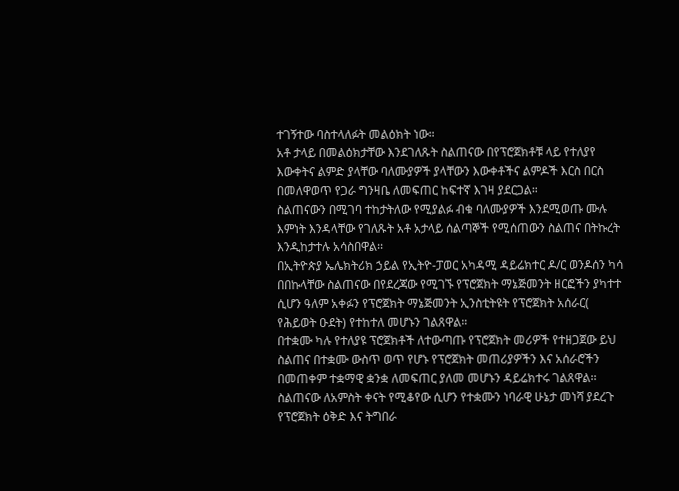ተገኝተው ባስተላለፉት መልዕክት ነው።
አቶ ታላይ በመልዕክታቸው እንደገለጹት ስልጠናው በየፕሮጀክቶቹ ላይ የተለያየ እውቀትና ልምድ ያላቸው ባለሙያዎች ያላቸውን እውቀቶችና ልምዶች እርስ በርስ በመለዋወጥ የጋራ ግንዛቤ ለመፍጠር ከፍተኛ እገዛ ያደርጋል።
ስልጠናውን በሚገባ ተከታትለው የሚያልፉ ብቁ ባለሙያዎች እንደሚወጡ ሙሉ እምነት እንዳላቸው የገለጹት አቶ አታላይ ሰልጣኞች የሚሰጠውን ስልጠና በትኩረት እንዲከታተሉ አሳስበዋል፡፡
በኢትዮጵያ ኤሌክትሪክ ኃይል የኢትዮ-ፓወር አካዳሚ ዳይሬክተር ዶ/ር ወንዶሰን ካሳ በበኩላቸው ስልጠናው በየደረጃው የሚገኙ የፕሮጀክት ማኔጅመንት ዘርፎችን ያካተተ ሲሆን ዓለም አቀፉን የፕሮጀክት ማኔጅመንት ኢንስቲትዩት የፕሮጀክት አሰራር( የሕይወት ዑደት) የተከተለ መሆኑን ገልጸዋል።
በተቋሙ ካሉ የተለያዩ ፕሮጀክቶች ለተውጣጡ የፕሮጀክት መሪዎች የተዘጋጀው ይህ ስልጠና በተቋሙ ውስጥ ወጥ የሆኑ የፕሮጀክት መጠሪያዎችን እና አሰራሮችን በመጠቀም ተቋማዊ ቋንቋ ለመፍጠር ያለመ መሆኑን ዳይሬክተሩ ገልጸዋል፡፡
ስልጠናው ለአምስት ቀናት የሚቆየው ሲሆን የተቋሙን ነባራዊ ሁኔታ መነሻ ያደረጉ የፕሮጀክት ዕቅድ እና ትግበራ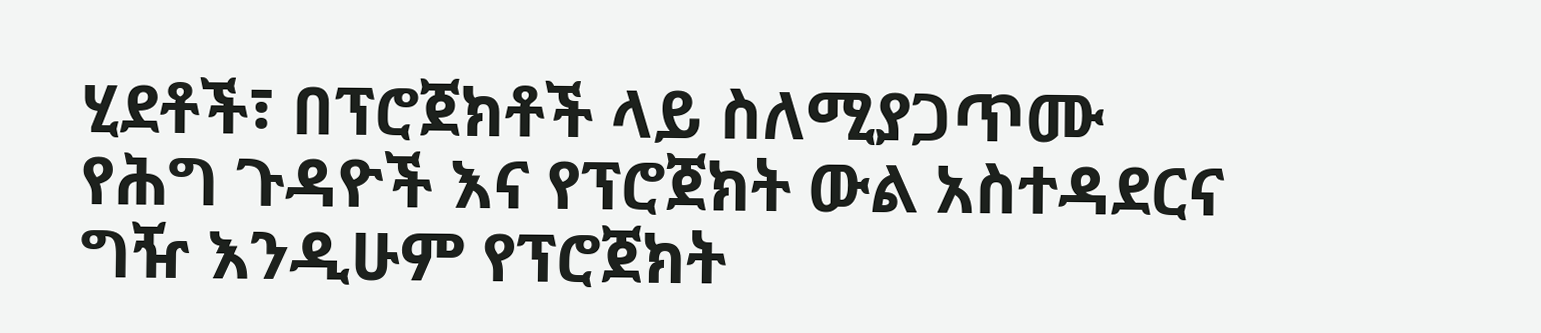ሂደቶች፣ በፕሮጀክቶች ላይ ስለሚያጋጥሙ የሕግ ጉዳዮች እና የፕሮጀክት ውል አስተዳደርና ግዥ እንዲሁም የፕሮጀክት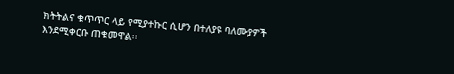ክትትልና ቁጥጥር ላይ የሚያተኩር ሲሆን በተለያዩ ባለሙያዎች እንደሚቀርቡ ጠቁመዋል፡፡